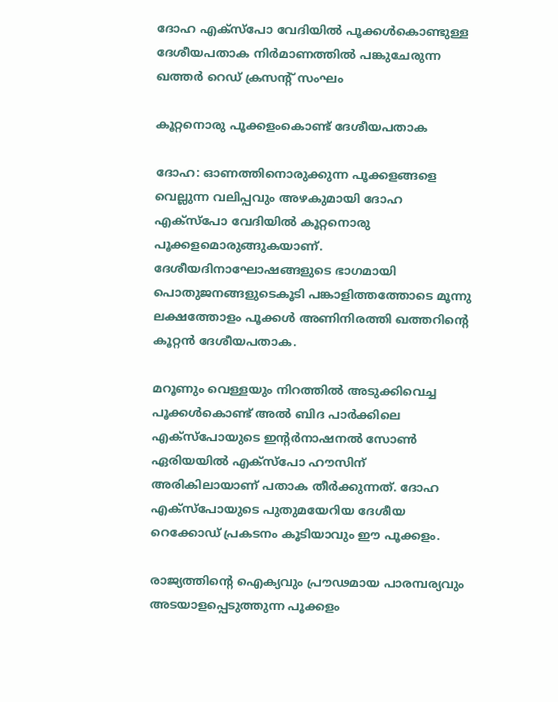ദോഹ എക്സ്പോ വേദിയിൽ പൂക്കൾകൊണ്ടുള്ള ദേശീയപതാക നിർമാണത്തിൽ പങ്കുചേരുന്ന ഖത്തർ റെഡ് ക്രസന്റ് സംഘം

കൂറ്റനൊരു പൂക്കളംകൊണ്ട് ദേശീയപതാക

ദോഹ: ഓണത്തിനൊരുക്കുന്ന പൂക്കളങ്ങളെ വെല്ലുന്ന വലിപ്പവും അഴകുമായി ദോഹ എക്സ്പോ വേദിയിൽ കൂറ്റനൊരു പൂക്കളമൊരുങ്ങുകയാണ്. ദേശീയദിനാഘോഷങ്ങളുടെ ഭാഗമായി പൊതുജനങ്ങളുടെകൂടി പങ്കാളിത്തത്തോടെ മൂന്നു ലക്ഷത്തോളം പൂക്കൾ അണിനിരത്തി ഖത്തറിന്റെ കൂറ്റൻ ദേശീയപതാക.

മറൂണും വെള്ളയും നിറത്തിൽ അടുക്കിവെച്ച പൂക്കൾകൊണ്ട് അൽ ബിദ പാർക്കിലെ എക്സ്പോയുടെ ഇന്റർനാഷനൽ സോൺ ഏരിയയിൽ എക്സ്പോ ഹൗസിന് അരികിലായാണ് പതാക തീർക്കുന്നത്. ദോഹ എക്സ്പോയുടെ പുതുമയേറിയ ദേശീയ റെക്കോഡ് പ്രകടനം കൂടിയാവും ഈ പൂക്കളം.

രാജ്യത്തിന്റെ ഐക്യവും പ്രൗഢമായ പാരമ്പര്യവും അടയാളപ്പെടുത്തുന്ന പൂക്കളം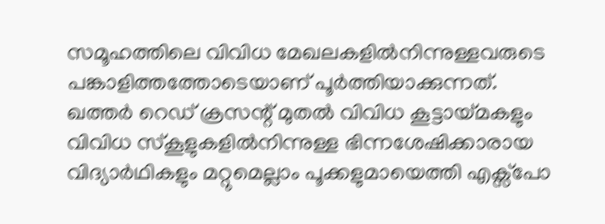സമൂഹത്തിലെ വിവിധ മേഖലകളിൽനിന്നുള്ളവരുടെ പങ്കാളിത്തത്തോടെയാണ് പൂർത്തിയാക്കുന്നത്. ഖത്തർ റെഡ് ക്രസന്റ് മുതൽ വിവിധ കൂട്ടായ്മകളും വിവിധ സ്കൂളുകളിൽനിന്നുള്ള ഭിന്നശേഷിക്കാരായ വിദ്യാർഥികളും മറ്റുമെല്ലാം പൂക്കളുമായെത്തി എക്സ്പോ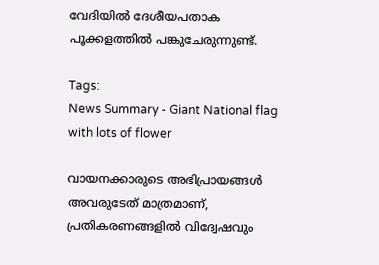വേദിയിൽ ദേശീയപതാക പൂക്കളത്തിൽ പങ്കുചേരുന്നുണ്ട്.

Tags:
News Summary - Giant National flag with lots of flower

വായനക്കാരുടെ അഭിപ്രായങ്ങള്‍ അവരുടേത് മാത്രമാണ്, പ്രതികരണങ്ങളിൽ വിദ്വേഷവും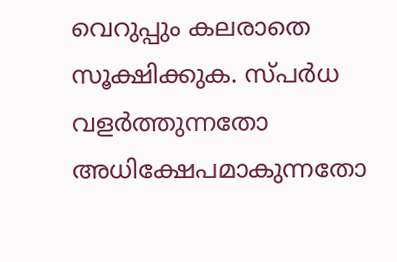വെറുപ്പും കലരാതെ സൂക്ഷിക്കുക. സ്പർധ വളർത്തുന്നതോ അധിക്ഷേപമാകുന്നതോ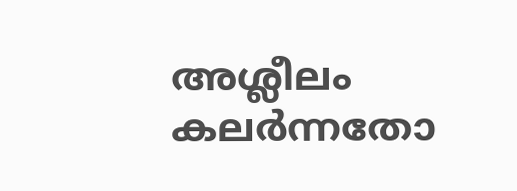അശ്ലീലം കലർന്നതോ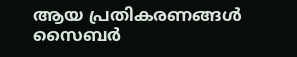ആയ പ്രതികരണങ്ങൾ സൈബർ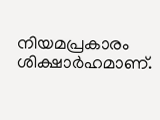നിയമപ്രകാരം ശിക്ഷാർഹമാണ്.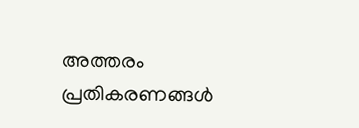അത്തരം പ്രതികരണങ്ങൾ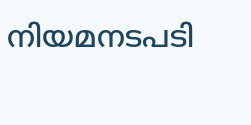നിയമനടപടി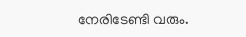നേരിടേണ്ടി വരും.